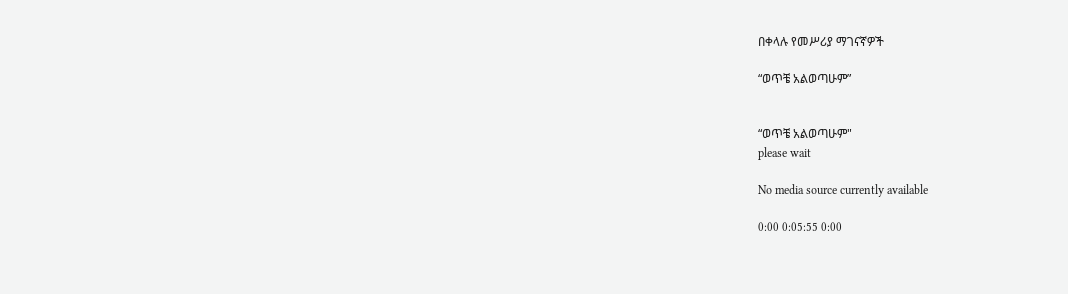በቀላሉ የመሥሪያ ማገናኛዎች

“ወጥቼ አልወጣሁም”


“ወጥቼ አልወጣሁም"
please wait

No media source currently available

0:00 0:05:55 0:00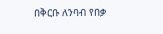በቅርቡ ለንባብ የበቃ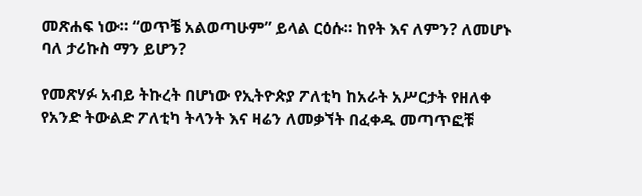መጽሐፍ ነው። “ወጥቼ አልወጣሁም” ይላል ርዕሱ። ከየት እና ለምን? ለመሆኑ ባለ ታሪኩስ ማን ይሆን?

የመጽሃፉ አብይ ትኩረት በሆነው የኢትዮጵያ ፖለቲካ ከአራት አሥርታት የዘለቀ የአንድ ትውልድ ፖለቲካ ትላንት እና ዛሬን ለመቃኘት በፈቀዱ መጣጥፎቹ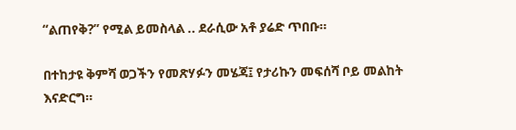“ልጠየቅ?” የሚል ይመስላል .. ደራሲው አቶ ያሬድ ጥበቡ።

በተከታዩ ቅምሻ ወጋችን የመጽሃፉን መሄጃ፤ የታሪኩን መፍሰሻ ቦይ መልከት እናድርግ።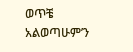ወጥቼ አልወጣሁም’ን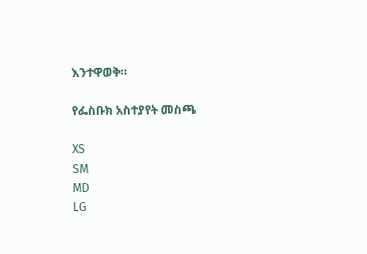እንተዋወቅ።

የፌስቡክ አስተያየት መስጫ

XS
SM
MD
LG